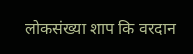लोकसंख्या शाप कि वरदान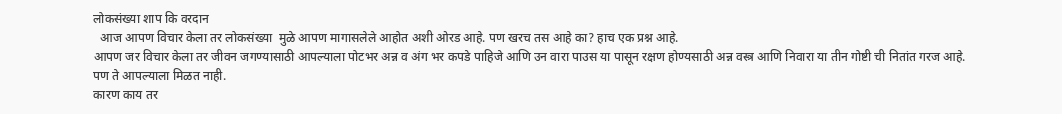लोकसंख्या शाप कि वरदान
  आज आपण विचार केला तर लोकसंख्या  मुळे आपण मागासलेले आहोत अशी ओरड आहे. पण खरच तस आहे का? हाच एक प्रश्न आहे.
आपण जर विचार केला तर जीवन जगण्यासाठी आपल्याला पोटभर अन्न व अंग भर कपडे पाहिजे आणि उन वारा पाउस या पासून रक्षण होण्यसाठी अन्न वस्त्र आणि निवारा या तीन गोष्टी ची नितांत गरज आहे.
पण ते आपल्याला मिळत नाही.
कारण काय तर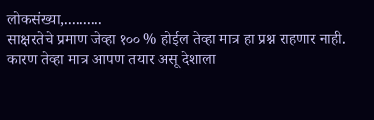लोकसंख्या,..........
साक्षरतेचे प्रमाण जेव्हा १०० % होईल तेव्हा मात्र हा प्रश्न राहणार नाही. कारण तेव्हा मात्र आपण तयार असू देशाला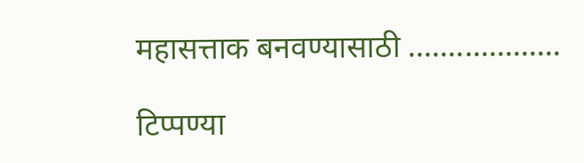महासत्ताक बनवण्यासाठी ...................

टिप्पण्या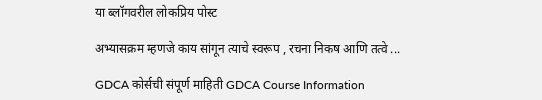या ब्लॉगवरील लोकप्रिय पोस्ट

अभ्यासक्रम म्हणजे काय सांगून त्याचे स्वरूप , रचना निकष आणि तत्वे ...

GDCA कोर्सची संपूर्ण माहिती GDCA Course Information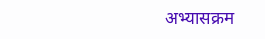अभ्यासक्रम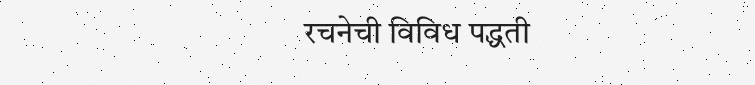रचनेची विविध पद्धती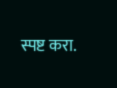स्पष्ट करा.